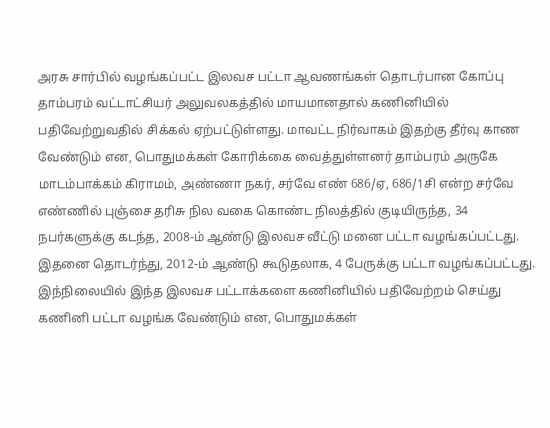அரசு சார்பில் வழங்கப்பட்ட இலவச பட்டா ஆவணங்கள் தொடர்பான கோப்பு தாம்பரம் வட்டாட்சியர் அலுவலகத்தில் மாயமானதால் கணினியில் பதிவேற்றுவதில் சிக்கல் ஏற்பட்டுள்ளது. மாவட்ட நிர்வாகம் இதற்கு தீர்வு காண வேண்டும் என, பொதுமக்கள் கோரிக்கை வைத்துள்ளனர் தாம்பரம் அருகே மாடம்பாக்கம் கிராமம், அண்ணா நகர், சர்வே எண் 686/ஏ, 686/1சி என்ற சர்வே எண்ணில் புஞ்சை தரிசு நில வகை கொண்ட நிலத்தில் குடியிருந்த, 34 நபர்களுக்கு கடந்த, 2008-ம் ஆண்டு இலவச வீட்டு மனை பட்டா வழங்கப்பட்டது.
இதனை தொடர்ந்து, 2012-ம் ஆண்டு கூடுதலாக, 4 பேருக்கு பட்டா வழங்கப்பட்டது. இந்நிலையில் இந்த இலவச பட்டாக்களை கணினியில் பதிவேற்றம் செய்து கணினி பட்டா வழங்க வேண்டும் என, பொதுமக்கள்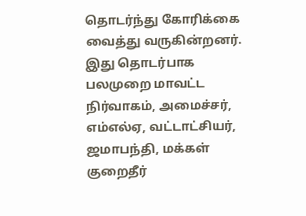தொடர்ந்து கோரிக்கை வைத்து வருகின்றனர். இது தொடர்பாக பலமுறை மாவட்ட நிர்வாகம், அமைச்சர், எம்எல்ஏ, வட்டாட்சியர், ஜமாபந்தி, மக்கள் குறைதீர்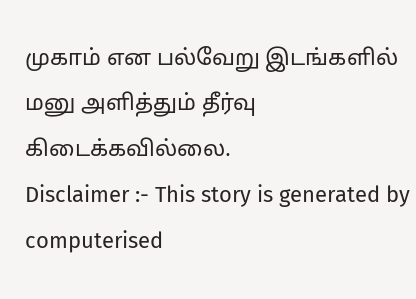முகாம் என பல்வேறு இடங்களில் மனு அளித்தும் தீர்வு கிடைக்கவில்லை.
Disclaimer :- This story is generated by computerised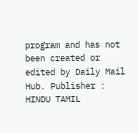program and has not been created or edited by Daily Mail Hub. Publisher : HINDU TAMIL